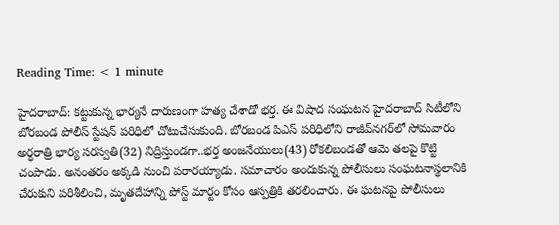Reading Time: < 1 minute

హైదరాబాద్: కట్టుకున్న భార్యనే దారుణంగా హత్య చేశాడో భర్త. ఈ విషాద సంఘటన హైదరాబాద్ సిటీలోని బోరబండ పోలీస్ స్టేషన్ పరిధిలో చోటుచేసుకుంది. బోరబండ పిఎస్‌ పరిధిలోని రాజీవ్‌నగర్‌లో సోమవారం అర్ధరాత్రి భార్య సరస్వతి(32) నిద్రిస్తుండగా..భర్త అంజనేయులు(43) రోకలిబండతో ఆమె తలపై కొట్టి చంపాడు. అనంతరం అక్కడి నుంచి పరారయ్యాడు. సమాచారం అందుకున్న పోలీసులు సంఘటనాస్థలానికి చేరుకుని పరిశీలించి, మృతదేహాన్ని పోస్ట్ మార్టం కోసం ఆస్పత్రికి తరలించారు. ఈ ఘటనపై పోలీసులు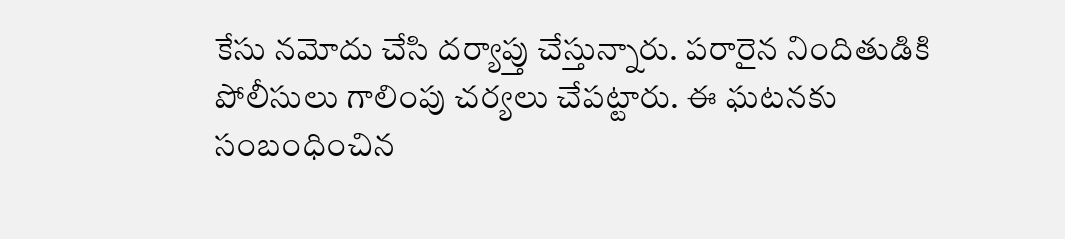కేసు నమోదు చేసి దర్యాప్తు చేస్తున్నారు. పరారైన నిందితుడికి పోలీసులు గాలింపు చర్యలు చేపట్టారు. ఈ ఘటనకు సంబంధించిన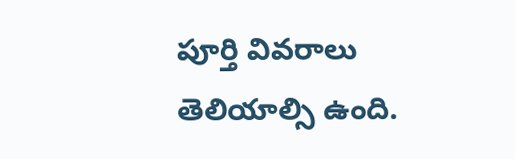పూర్తి వివరాలు తెలియాల్సి ఉంది.